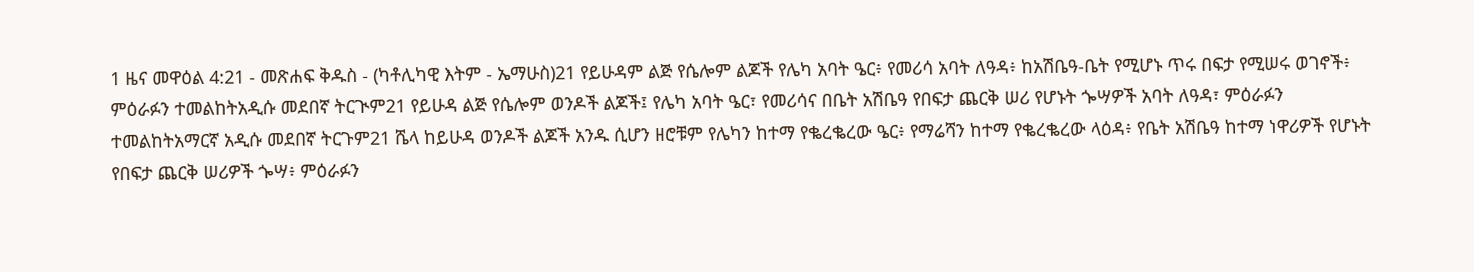1 ዜና መዋዕል 4:21 - መጽሐፍ ቅዱስ - (ካቶሊካዊ እትም - ኤማሁስ)21 የይሁዳም ልጅ የሴሎም ልጆች የሌካ አባት ዔር፥ የመሪሳ አባት ለዓዳ፥ ከአሽቤዓ-ቤት የሚሆኑ ጥሩ በፍታ የሚሠሩ ወገኖች፥ ምዕራፉን ተመልከትአዲሱ መደበኛ ትርጒም21 የይሁዳ ልጅ የሴሎም ወንዶች ልጆች፤ የሌካ አባት ዔር፣ የመሪሳና በቤት አሽቤዓ የበፍታ ጨርቅ ሠሪ የሆኑት ጐሣዎች አባት ለዓዳ፣ ምዕራፉን ተመልከትአማርኛ አዲሱ መደበኛ ትርጉም21 ሼላ ከይሁዳ ወንዶች ልጆች አንዱ ሲሆን ዘሮቹም የሌካን ከተማ የቈረቈረው ዔር፥ የማሬሻን ከተማ የቈረቈረው ላዕዳ፥ የቤት አሽቤዓ ከተማ ነዋሪዎች የሆኑት የበፍታ ጨርቅ ሠሪዎች ጐሣ፥ ምዕራፉን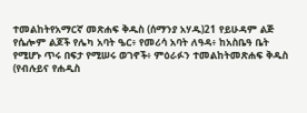ተመልከትየአማርኛ መጽሐፍ ቅዱስ (ሰማንያ አሃዱ)21 የይሁዳም ልጅ የሴሎም ልጆች የሌካ አባት ዔር፥ የመሪሳ አባት ለዓዳ፥ ከአስቤዓ ቤት የሚሆኑ ጥሩ በፍታ የሚሠሩ ወገኖች፥ ምዕራፉን ተመልከትመጽሐፍ ቅዱስ (የብሉይና የሐዲስ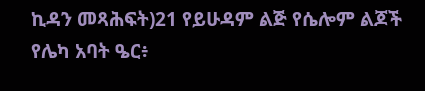ኪዳን መጻሕፍት)21 የይሁዳም ልጅ የሴሎም ልጆች የሌካ አባት ዔር፥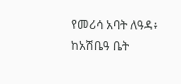የመሪሳ አባት ለዓዳ፥ ከአሽቤዓ ቤት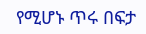የሚሆኑ ጥሩ በፍታ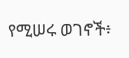የሚሠሩ ወገኖች፥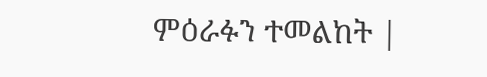ምዕራፉን ተመልከት |